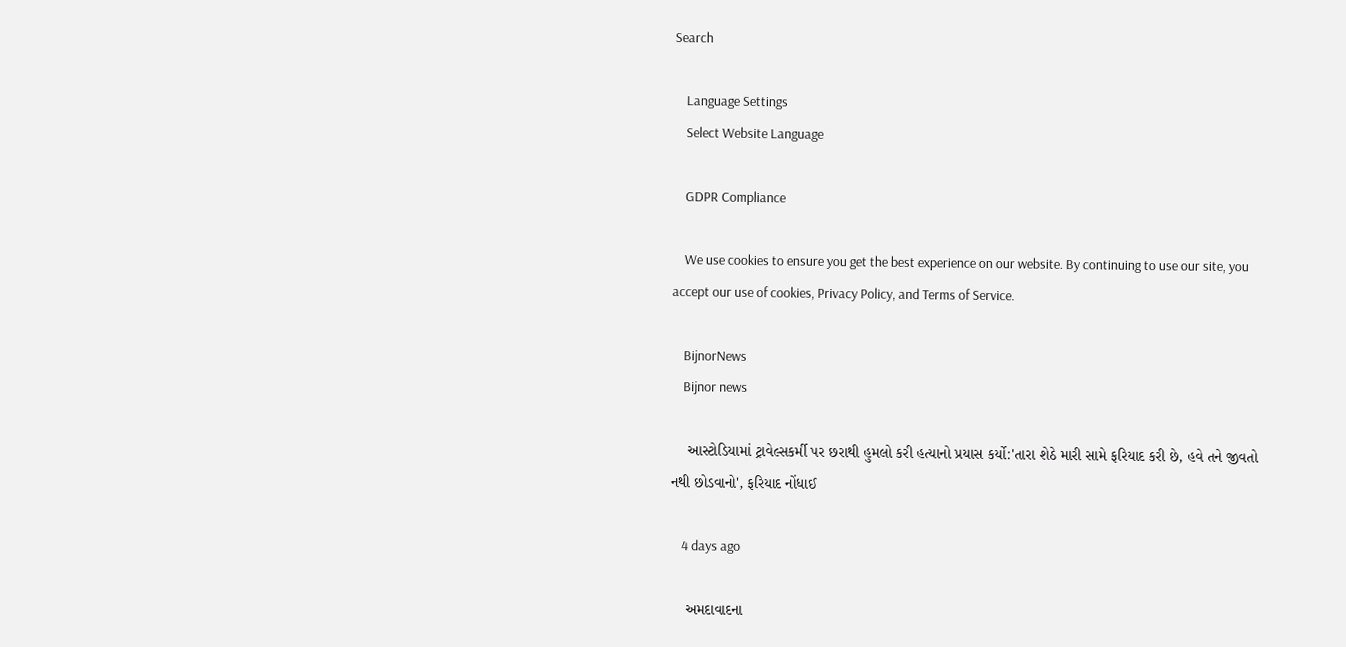Search

    Language Settings
    Select Website Language

    GDPR Compliance

    We use cookies to ensure you get the best experience on our website. By continuing to use our site, you accept our use of cookies, Privacy Policy, and Terms of Service.

    BijnorNews
    Bijnor news

    આસ્ટોડિયામાં ટ્રાવેલ્સકર્મી પર છરાથી હુમલો કરી હત્યાનો પ્રયાસ કર્યો:'તારા શેઠે મારી સામે ફરિયાદ કરી છે, હવે તને જીવતો નથી છોડવાનો', ફરિયાદ નોંધાઈ

    4 days ago

    અમદાવાદના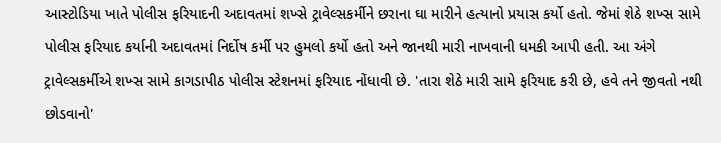આસ્ટોડિયા ખાતે પોલીસ ફરિયાદની અદાવતમાં શખ્સે ટ્રાવેલ્સકર્મીને છરાના ઘા મારીને હત્યાનો પ્રયાસ કર્યો હતો. જેમાં શેઠે શખ્સ સામે પોલીસ ફરિયાદ કર્યાની અદાવતમાં નિર્દોષ કર્મી પર હુમલો કર્યો હતો અને જાનથી મારી નાખવાની ધમકી આપી હતી. આ અંગે ટ્રાવેલ્સકર્મીએ શખ્સ સામે કાગડાપીઠ પોલીસ સ્ટેશનમાં ફરિયાદ નોંધાવી છે. 'તારા શેઠે મારી સામે ફરિયાદ કરી છે, હવે તને જીવતો નથી છોડવાનો'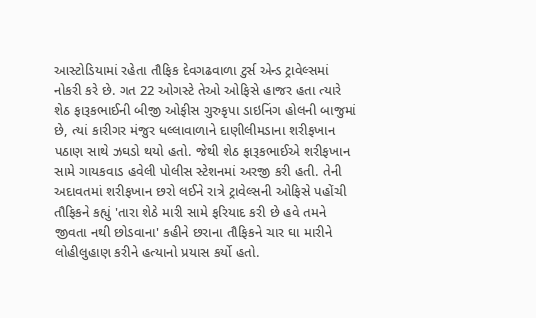આસ્ટોડિયામાં રહેતા તૌફિક દેવગઢવાળા ટુર્સ એન્ડ ટ્રાવેલ્સમાં નોકરી કરે છે. ગત 22 ઓગસ્ટે તેઓ ઓફિસે હાજર હતા ત્યારે શેઠ ફારૂકભાઈની બીજી ઓફીસ ગુરુકૃપા ડાઇનિંગ હોલની બાજુમાં છે, ત્યાં કારીગર મંજુર ધલ્લાવાળાને દાણીલીમડાના શરીફખાન પઠાણ સાથે ઝઘડો થયો હતો. જેથી શેઠ ફારૂકભાઈએ શરીફખાન સામે ગાયકવાડ હવેલી પોલીસ સ્ટેશનમાં અરજી કરી હતી. તેની અદાવતમાં શરીફખાન છરો લઈને રાત્રે ટ્રાવેલ્સની ઓફિસે પહોંચી તૌફિકને કહ્યું 'તારા શેઠે મારી સામે ફરિયાદ કરી છે હવે તમને જીવતા નથી છોડવાના' કહીને છરાના તૌફિકને ચાર ઘા મારીને લોહીલુહાણ કરીને હત્યાનો પ્રયાસ કર્યો હતો.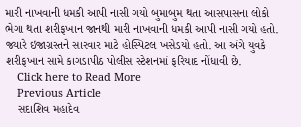મારી નાખવાની ધમકી આપી નાસી ગયો બુમાબુમ થતા આસપાસના લોકો ભેગા થતા શરીફખાન જાનથી મારી નાખવાની ધમકી આપી નાસી ગયો હતો. જ્યારે ઇજાગ્રસ્તને સારવાર માટે હોસ્પિટલ ખસેડયો હતો. આ અંગે યુવકે શરીફખાન સામે કાગડાપીઠ પોલીસ સ્ટેશનમાં ફરિયાદ નોંધાવી છે.
    Click here to Read More
    Previous Article
    સદાશિવ મહાદેવ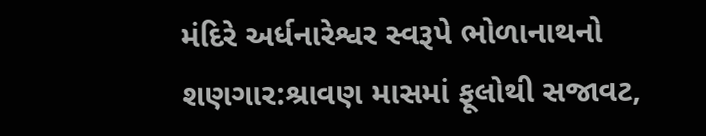મંદિરે અર્ધનારેશ્વર સ્વરૂપે ભોળાનાથનો શણગાર:શ્રાવણ માસમાં ફૂલોથી સજાવટ,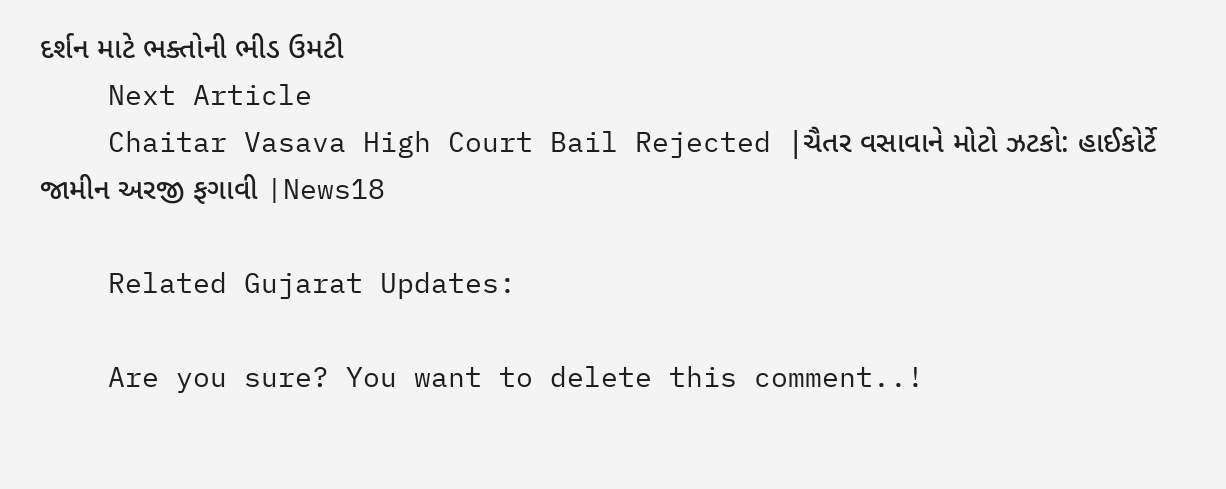દર્શન માટે ભક્તોની ભીડ ઉમટી
    Next Article
    Chaitar Vasava High Court Bail Rejected |ચૈતર વસાવાને મોટો ઝટકો: હાઈકોર્ટે જામીન અરજી ફગાવી |News18

    Related Gujarat Updates:

    Are you sure? You want to delete this comment..!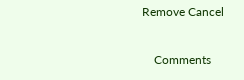Remove Cancel

    Comments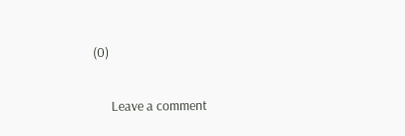(0)

      Leave a comment